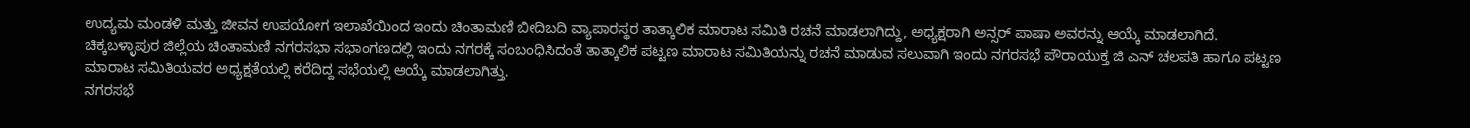ಉದ್ಯಮ ಮಂಡಳಿ ಮತ್ತು ಜೀವನ ಉಪಯೋಗ ಇಲಾಖೆಯಿಂದ ಇಂದು ಚಿಂತಾಮಣಿ ಬೀದಿಬದಿ ವ್ಯಾಪಾರಸ್ಥರ ತಾತ್ಕಾಲಿಕ ಮಾರಾಟ ಸಮಿತಿ ರಚನೆ ಮಾಡಲಾಗಿದ್ದು, ಅಧ್ಯಕ್ಷರಾಗಿ ಅನ್ಸರ್ ಪಾಷಾ ಅವರನ್ನು ಆಯ್ಕೆ ಮಾಡಲಾಗಿದೆ.
ಚಿಕ್ಕಬಳ್ಳಾಪುರ ಜಿಲ್ಲೆಯ ಚಿಂತಾಮಣಿ ನಗರಸಭಾ ಸಭಾಂಗಣದಲ್ಲಿ ಇಂದು ನಗರಕ್ಕೆ ಸಂಬಂಧಿಸಿದಂತೆ ತಾತ್ಕಾಲಿಕ ಪಟ್ಟಣ ಮಾರಾಟ ಸಮಿತಿಯನ್ನು ರಚನೆ ಮಾಡುವ ಸಲುವಾಗಿ ಇಂದು ನಗರಸಭೆ ಪೌರಾಯುಕ್ತ ಜಿ ಎನ್ ಚಲಪತಿ ಹಾಗೂ ಪಟ್ಟಣ ಮಾರಾಟ ಸಮಿತಿಯವರ ಅಧ್ಯಕ್ಷತೆಯಲ್ಲಿ ಕರೆದಿದ್ದ ಸಭೆಯಲ್ಲಿ ಆಯ್ಕೆ ಮಾಡಲಾಗಿತ್ತು.
ನಗರಸಭೆ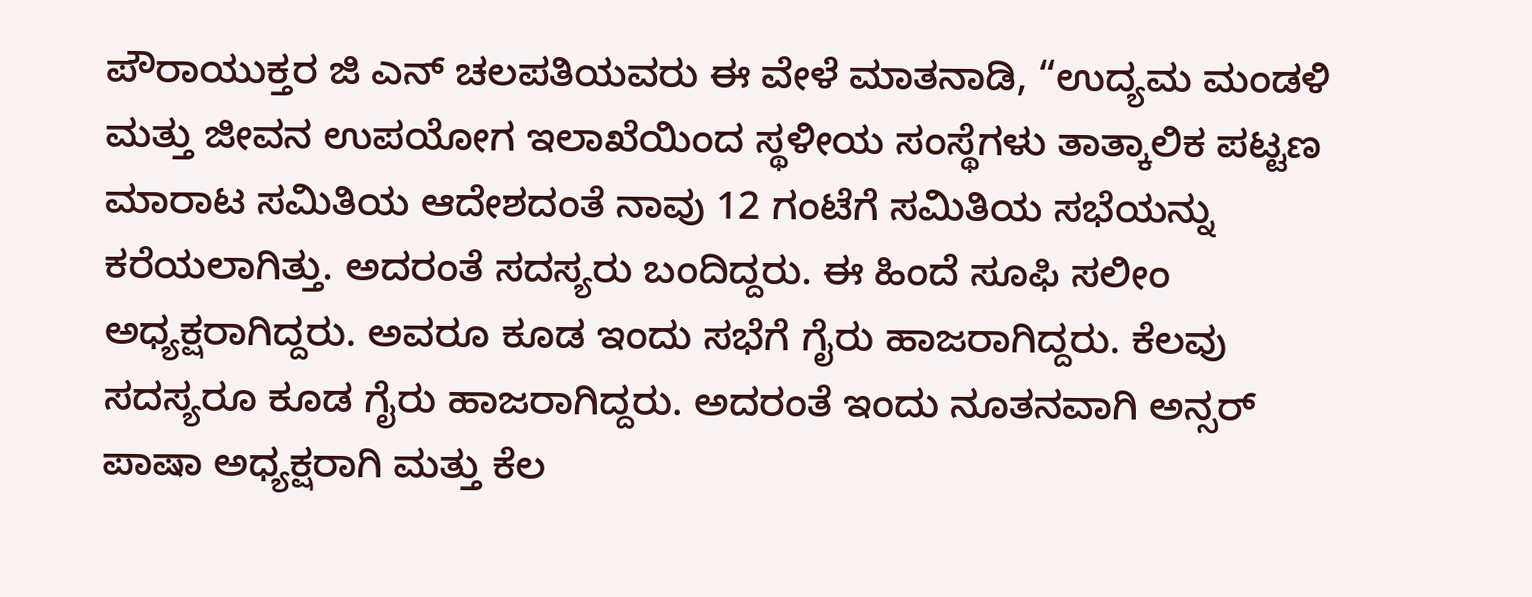ಪೌರಾಯುಕ್ತರ ಜಿ ಎನ್ ಚಲಪತಿಯವರು ಈ ವೇಳೆ ಮಾತನಾಡಿ, “ಉದ್ಯಮ ಮಂಡಳಿ ಮತ್ತು ಜೀವನ ಉಪಯೋಗ ಇಲಾಖೆಯಿಂದ ಸ್ಥಳೀಯ ಸಂಸ್ಥೆಗಳು ತಾತ್ಕಾಲಿಕ ಪಟ್ಟಣ ಮಾರಾಟ ಸಮಿತಿಯ ಆದೇಶದಂತೆ ನಾವು 12 ಗಂಟೆಗೆ ಸಮಿತಿಯ ಸಭೆಯನ್ನು ಕರೆಯಲಾಗಿತ್ತು. ಅದರಂತೆ ಸದಸ್ಯರು ಬಂದಿದ್ದರು. ಈ ಹಿಂದೆ ಸೂಫಿ ಸಲೀಂ ಅಧ್ಯಕ್ಷರಾಗಿದ್ದರು. ಅವರೂ ಕೂಡ ಇಂದು ಸಭೆಗೆ ಗೈರು ಹಾಜರಾಗಿದ್ದರು. ಕೆಲವು ಸದಸ್ಯರೂ ಕೂಡ ಗೈರು ಹಾಜರಾಗಿದ್ದರು. ಅದರಂತೆ ಇಂದು ನೂತನವಾಗಿ ಅನ್ಸರ್ ಪಾಷಾ ಅಧ್ಯಕ್ಷರಾಗಿ ಮತ್ತು ಕೆಲ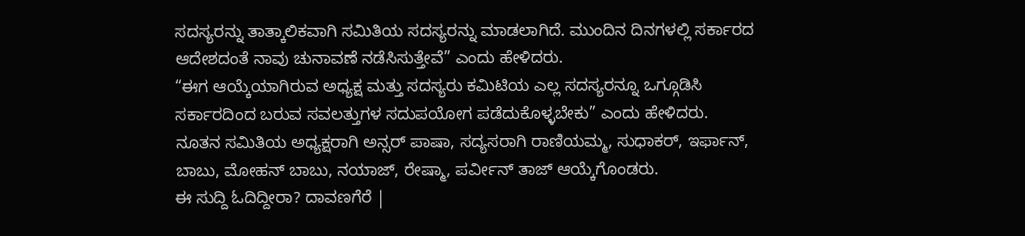ಸದಸ್ಯರನ್ನು ತಾತ್ಕಾಲಿಕವಾಗಿ ಸಮಿತಿಯ ಸದಸ್ಯರನ್ನು ಮಾಡಲಾಗಿದೆ. ಮುಂದಿನ ದಿನಗಳಲ್ಲಿ ಸರ್ಕಾರದ ಆದೇಶದಂತೆ ನಾವು ಚುನಾವಣೆ ನಡೆಸಿಸುತ್ತೇವೆ” ಎಂದು ಹೇಳಿದರು.
“ಈಗ ಆಯ್ಕೆಯಾಗಿರುವ ಅಧ್ಯಕ್ಷ ಮತ್ತು ಸದಸ್ಯರು ಕಮಿಟಿಯ ಎಲ್ಲ ಸದಸ್ಯರನ್ನೂ ಒಗ್ಗೂಡಿಸಿ ಸರ್ಕಾರದಿಂದ ಬರುವ ಸವಲತ್ತುಗಳ ಸದುಪಯೋಗ ಪಡೆದುಕೊಳ್ಳಬೇಕು” ಎಂದು ಹೇಳಿದರು.
ನೂತನ ಸಮಿತಿಯ ಅಧ್ಯಕ್ಷರಾಗಿ ಅನ್ಸರ್ ಪಾಷಾ, ಸದ್ಯಸರಾಗಿ ರಾಣಿಯಮ್ಮ, ಸುಧಾಕರ್, ಇರ್ಫಾನ್, ಬಾಬು, ಮೋಹನ್ ಬಾಬು, ನಯಾಜ್, ರೇಷ್ಮಾ, ಪರ್ವೀನ್ ತಾಜ್ ಆಯ್ಕೆಗೊಂಡರು.
ಈ ಸುದ್ದಿ ಓದಿದ್ದೀರಾ? ದಾವಣಗೆರೆ |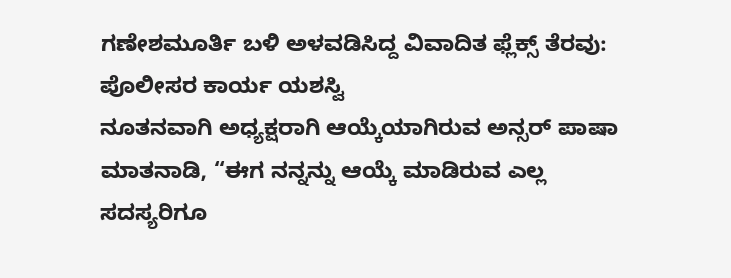ಗಣೇಶಮೂರ್ತಿ ಬಳಿ ಅಳವಡಿಸಿದ್ದ ವಿವಾದಿತ ಫ್ಲೆಕ್ಸ್ ತೆರವು: ಪೊಲೀಸರ ಕಾರ್ಯ ಯಶಸ್ವಿ
ನೂತನವಾಗಿ ಅಧ್ಯಕ್ಷರಾಗಿ ಆಯ್ಕೆಯಾಗಿರುವ ಅನ್ಸರ್ ಪಾಷಾ ಮಾತನಾಡಿ, “ಈಗ ನನ್ನನ್ನು ಆಯ್ಕೆ ಮಾಡಿರುವ ಎಲ್ಲ ಸದಸ್ಯರಿಗೂ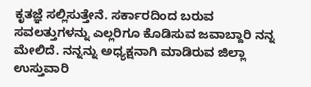ಕೃತಜ್ಞೆ ಸಲ್ಲಿಸುತ್ತೇನೆ. ಸರ್ಕಾರದಿಂದ ಬರುವ ಸವಲತ್ತುಗಳನ್ನು ಎಲ್ಲರಿಗೂ ಕೊಡಿಸುವ ಜವಾಬ್ದಾರಿ ನನ್ನ ಮೇಲಿದೆ. ನನ್ನನ್ನು ಅಧ್ಯಕ್ಷನಾಗಿ ಮಾಡಿರುವ ಜಿಲ್ಲಾ ಉಸ್ತುವಾರಿ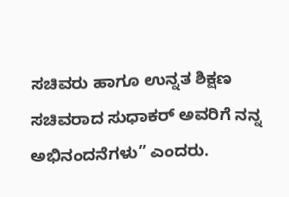ಸಚಿವರು ಹಾಗೂ ಉನ್ನತ ಶಿಕ್ಷಣ ಸಚಿವರಾದ ಸುಧಾಕರ್ ಅವರಿಗೆ ನನ್ನ ಅಭಿನಂದನೆಗಳು” ಎಂದರು.